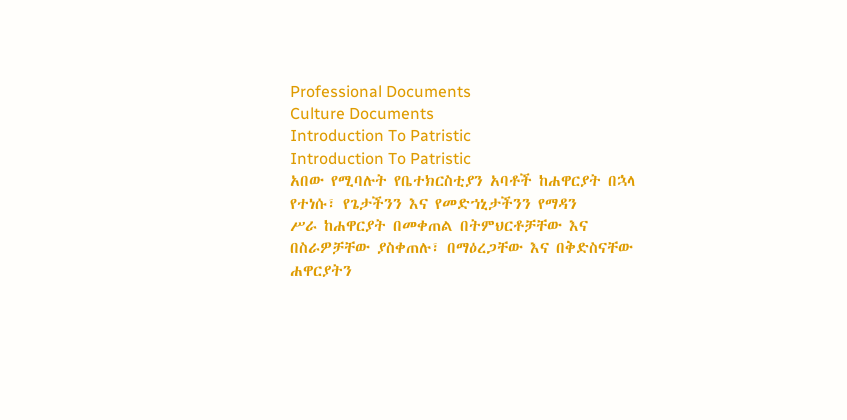Professional Documents
Culture Documents
Introduction To Patristic
Introduction To Patristic
አበው የሚባሉት የቤተክርስቲያን አባቶች ከሐዋርያት በኋላ የተነሱ፣ የጌታችንን እና የመድኀኒታችንን የማዳን
ሥራ ከሐዋርያት በመቀጠል በትምህርቶቻቸው እና በስራዎቻቸው ያስቀጠሉ፣ በማዕረጋቸው እና በቅድስናቸው
ሐዋርያትን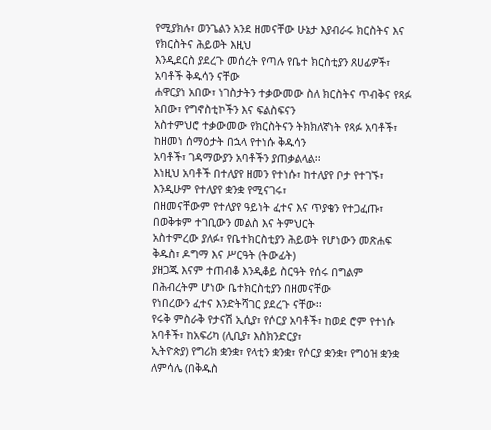የሚያክሉ፣ ወንጌልን አንደ ዘመናቸው ሁኔታ እያብራሩ ክርስትና እና የክርስትና ሕይወት እዚህ
እንዲደርስ ያደረጉ መሰረት የጣሉ የቤተ ክርስቲያን ጸሀፊዎች፣ አባቶች ቅዱሳን ናቸው
ሐዋርያነ አበው፣ ነገስታትን ተቃውመው ስለ ክርስትና ጥብቅና የጻፉ አበው፣ የግኖስቲኮችን እና ፍልስፍናን
አስተምህሮ ተቃውመው የክርስትናን ትክክለኛነት የጻፉ አባቶች፣ ከዘመነ ሰማዕታት በኋላ የተነሱ ቅዱሳን
አባቶች፣ ገዳማውያን አባቶችን ያጠቃልላል፡፡
እነዚህ አባቶች በተለያየ ዘመን የተነሱ፣ ከተለያየ ቦታ የተገኙ፣ እንዲሁም የተለያየ ቋንቋ የሚናገሩ፣
በዘመናቸውም የተለያየ ዓይነት ፈተና እና ጥያቄን የተጋፈጡ፣ በወቅቱም ተገቢውን መልስ እና ትምህርት
አስተምረው ያለፉ፣ የቤተክርስቲያን ሕይወት የሆነውን መጽሐፍ ቅዱስ፣ ዶግማ እና ሥርዓት (ትውፊት)
ያዘጋጁ እናም ተጠብቆ እንዲቆይ ስርዓት የሰሩ በግልም በሕብረትም ሆነው ቤተክርስቲያን በዘመናቸው
የነበረውን ፈተና እንድትሻገር ያደረጉ ናቸው፡፡
የሩቅ ምስራቅ የታናሽ ኢሲያ፣ የሶርያ አባቶች፣ ከወደ ሮም የተነሱ አባቶች፣ ከአፍሪካ (ሊቢያ፣ እስክንድርያ፣
ኢትዮጵያ) የግሪክ ቋንቋ፣ የላቲን ቋንቋ፣ የሶርያ ቋንቋ፣ የግዕዝ ቋንቋ ለምሳሌ (በቅዱስ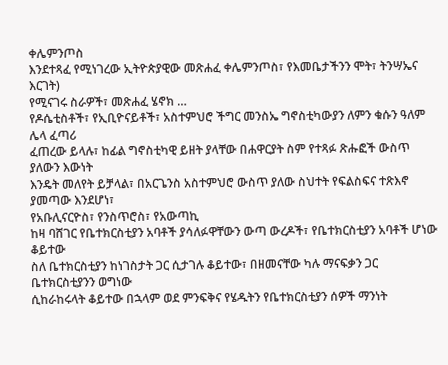ቀሌምንጦስ
እንደተጻፈ የሚነገረው ኢትዮጵያዊው መጽሐፈ ቀሌምንጦስ፣ የእመቤታችንን ሞት፣ ትንሣኤና እርገት)
የሚናገሩ ስራዎች፣ መጽሐፈ ሄኖክ …
የዶሴቲስቶች፣ የኢቢዮናይቶች፣ አስተምህሮ ችግር መንስኤ ግኖስቲካውያን ለምን ቁሱን ዓለም ሌላ ፈጣሪ
ፈጠረው ይላሉ፣ ከፊል ግኖስቲካዊ ይዘት ያላቸው በሐዋርያት ስም የተጻፉ ጽሑፎች ውስጥ ያለውን እውነት
እንዴት መለየት ይቻላል፣ በአርጌንስ አስተምህሮ ውስጥ ያለው ስህተት የፍልስፍና ተጽእኖ ያመጣው እንደሆነ፣
የአቡሊናርዮስ፣ የንስጥሮስ፣ የአውጣኪ
ከዛ ባሸገር የቤተክርስቲያን አባቶች ያሳለፉዋቸውን ውጣ ውረዶች፣ የቤተክርስቲያን አባቶች ሆነው ቆይተው
ስለ ቤተክርስቲያን ከነገስታት ጋር ሲታገሉ ቆይተው፣ በዘመናቸው ካሉ ማናፍቃን ጋር ቤተክርስቲያንን ወግነው
ሲከራከሩላት ቆይተው በኋላም ወደ ምንፍቅና የሄዱትን የቤተክርስቲያን ሰዎች ማንነት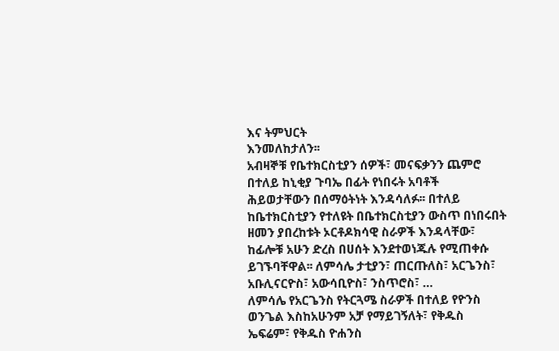እና ትምህርት
እንመለከታለን፡፡
አብዛኞቹ የቤተክርስቲያን ሰዎች፣ መናፍቃንን ጨምሮ በተለይ ከኒቂያ ጉባኤ በፊት የነበሩት አባቶች
ሕይወታቸውን በሰማዕትነት እንዳሳለፉ፡፡ በተለይ ከቤተክርስቲያን የተለዩት በቤተክርስቲያን ውስጥ በነበሩበት
ዘመን ያበረከቱት ኦርቶዶክሳዊ ስራዎች እንዳላቸው፣ ከፊሎቹ አሁን ድረስ በሀሰት እንደተወነጁሉ የሚጠቀሱ
ይገኙባቸዋል፡፡ ለምሳሌ ታቲያን፣ ጠርጡለስ፣ አርጌንስ፣ አቡሊናርዮስ፣ አውሳቢዮስ፣ ንስጥሮስ፣ …
ለምሳሌ የአርጌንስ የትርጓሜ ስራዎች በተለይ የዮንስ ወንጌል እስከአሁንም አቻ የማይገኝለት፣ የቅዱስ
ኤፍሬም፣ የቅዱስ ዮሐንስ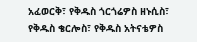አፈወርቅ፣ የቅዱስ ጎርጎሬዎስ ዘኑሲስ፣ የቅዱስ ቄርሎስ፣ የቅዱስ አትናቴዎስ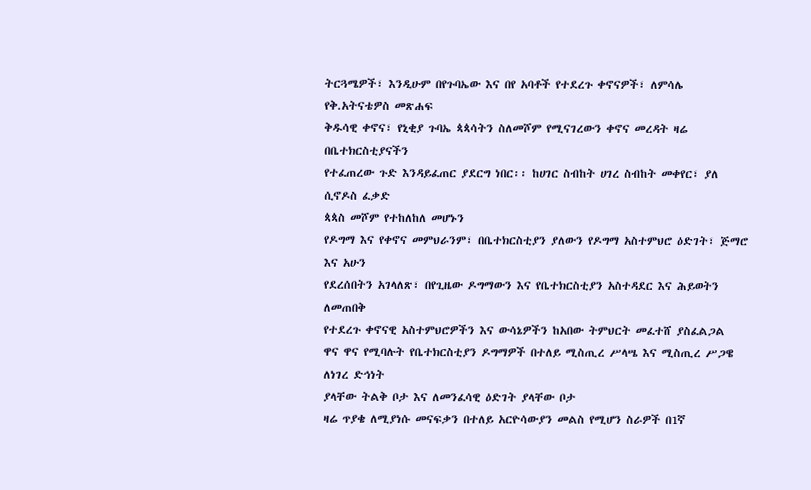ትርጓሜዎች፣ እንዲሁም በየጉባኤው እና በየ አባቶች የተደረጉ ቀኖናዎች፣ ለምሳሌ የቅ.አትናቴዎስ መጽሐፍ
ቅዱሳዊ ቀኖና፣ የኒቂያ ጉባኤ ጳጳሳትን ስለመሾም የሚናገረውን ቀኖና መረዳት ዛሬ በቤተክርስቲያናችን
የተፈጠረው ጉድ እንዳይፈጠር ያደርግ ነበር፡፡ ከሀገር ስብከት ሀገረ ስብከት መቀየር፣ ያለ ሲኖዶስ ፈቃድ
ጳጳስ መሾም የተከለከለ መሆኑን
የዶግማ እና የቀኖና መምህራንም፣ በቤተክርስቲያን ያለውን የዶግማ አስተምህሮ ዕድገት፣ ጅማሮ እና አሁን
የደረሰበትን አገላለጽ፣ በየጊዜው ዶግማውን እና የቤተክርስቲያን አስተዳደር እና ሕይወትን ለመጠበቅ
የተደረጉ ቀኖናዊ አስተምህሮዎችን እና ውሳኔዎችን ከአበው ትምህርት መፈተሸ ያስፈልጋል
ዋና ዋና የሚባሉት የቤተክርስቲያን ዶግማዎች በተለይ ሚስጢረ ሥላሤ እና ሚስጢረ ሥጋዌ ለነገረ ድኅነት
ያላቸው ትልቅ ቦታ እና ለመንፈሳዊ ዕድገት ያላቸው ቦታ
ዛሬ ጥያቄ ለሚያነሱ መናፍቃን በተለይ አርዮሳውያን መልስ የሚሆን ስራዎች በ1ኛ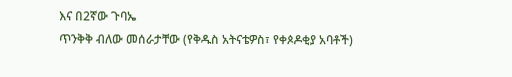እና በ2ኛው ጉባኤ
ጥንቅቅ ብለው መሰራታቸው (የቅዱስ አትናቴዎስ፣ የቀጶዶቂያ አባቶች)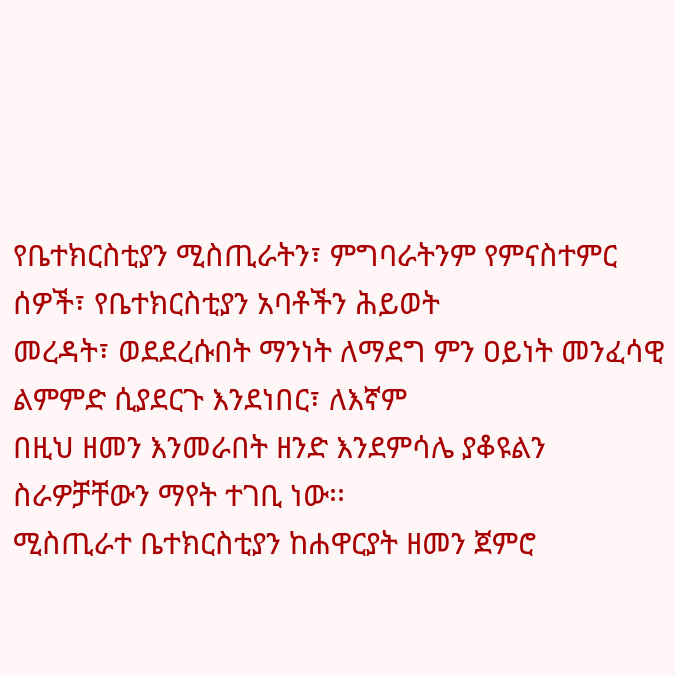የቤተክርስቲያን ሚስጢራትን፣ ምግባራትንም የምናስተምር ሰዎች፣ የቤተክርስቲያን አባቶችን ሕይወት
መረዳት፣ ወደደረሱበት ማንነት ለማደግ ምን ዐይነት መንፈሳዊ ልምምድ ሲያደርጉ እንደነበር፣ ለእኛም
በዚህ ዘመን እንመራበት ዘንድ እንደምሳሌ ያቆዩልን ስራዎቻቸውን ማየት ተገቢ ነው፡፡
ሚስጢራተ ቤተክርስቲያን ከሐዋርያት ዘመን ጀምሮ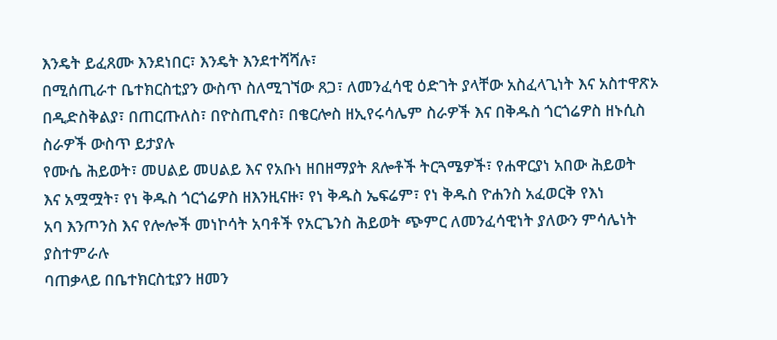እንዴት ይፈጸሙ እንደነበር፣ እንዴት እንደተሻሻሉ፣
በሚሰጢራተ ቤተክርስቲያን ውስጥ ስለሚገኘው ጸጋ፣ ለመንፈሳዊ ዕድገት ያላቸው አስፈላጊነት እና አስተዋጽኦ
በዲድስቅልያ፣ በጠርጡለስ፣ በዮስጢኖስ፣ በቄርሎስ ዘኢየሩሳሌም ስራዎች እና በቅዱስ ጎርጎሬዎስ ዘኑሲስ
ስራዎች ውስጥ ይታያሉ
የሙሴ ሕይወት፣ መሀልይ መሀልይ እና የአቡነ ዘበዘማያት ጸሎቶች ትርጓሜዎች፣ የሐዋርያነ አበው ሕይወት
እና አሟሟት፣ የነ ቅዱስ ጎርጎሬዎስ ዘእንዚናዙ፣ የነ ቅዱስ ኤፍሬም፣ የነ ቅዱስ ዮሐንስ አፈወርቅ የእነ
አባ እንጦንስ እና የሎሎች መነኮሳት አባቶች የአርጌንስ ሕይወት ጭምር ለመንፈሳዊነት ያለውን ምሳሌነት
ያስተምራሉ
ባጠቃላይ በቤተክርስቲያን ዘመን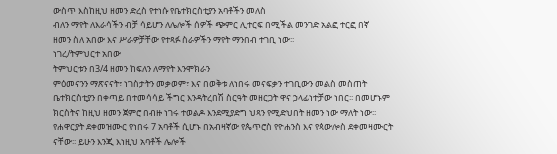ውስጥ እስከዚህ ዘመን ድረስ የተነሱ የቤተክርስቲያን አባቶችን መለስ
ብለን ማየት ለእራሳችን ብቻ ሳይሆን ለሌሎች ሰዎች ጭምር ሊተርፍ በሚችል መንገድ አልፎ ተርፎ በኛ
ዘመን ስለ አበው እና ሥራዎቻቸው የተጻፉ ስራዎችን ማየት ማንበብ ተገቢ ነው፡፡
ነገረ/ትምህርተ አበው
ትምህርቱን በ3/4 ዘመን ከፍለን ለማየት እንሞክራን
ምዕመናንን ማጽናናት፣ ነገስታትን መቃወም፣ እና በወቅቱ ለነበሩ መናፍቃን ተገቢውን መልስ መስጠት
ቤተክርስቲያን በቀጣይ በተመሳሳይ ችግር እንዳትረበሽ ስርዓት መዘርጋት ዋና ኃላፊነተቻው ነበር፡፡ በመሆኑም
ክርስትና ከዚህ ዘመን ጀምሮ በብዙ ነገሩ ተወልዶ እንደሚያድግ ህጻን የሚድህበት ዘመን ነው ማለት ነው፡፡
የሐዋርያት ደቀመዝሙር የነበሩ 7 አባቶች ሲሆኑ በአብዛኛው የጴጥሮስ የዮሐንስ እና የጳውሎስ ደቀመዛሙርት
ናቸው፡፡ ይሁን እንጂ እነዚህ አባቶች ሌሎች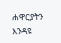ሐዋርያትን እንዳዩ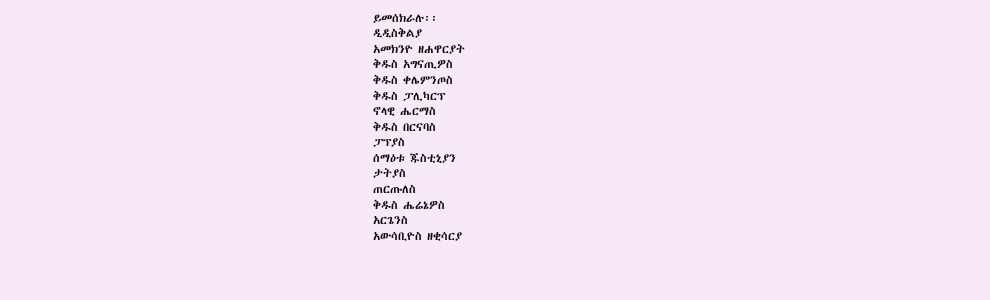ይመሰክራሉ፡፡
ዲዲስቅልያ
አመክንዮ ዘሐዋርያት
ቅዱስ አግናጢዎስ
ቅዱስ ቀሌምንጦስ
ቅዱስ ፓሊካርፕ
ኖላዊ ሔርማስ
ቅዱስ በርናባስ
ፓፕያስ
ሰማዕቱ ጁስቲኒያን
ታትያስ
ጠርጡለስ
ቅዱስ ሔሬኔዎስ
አርጌንስ
አውሳቢዮስ ዘቂሳርያ